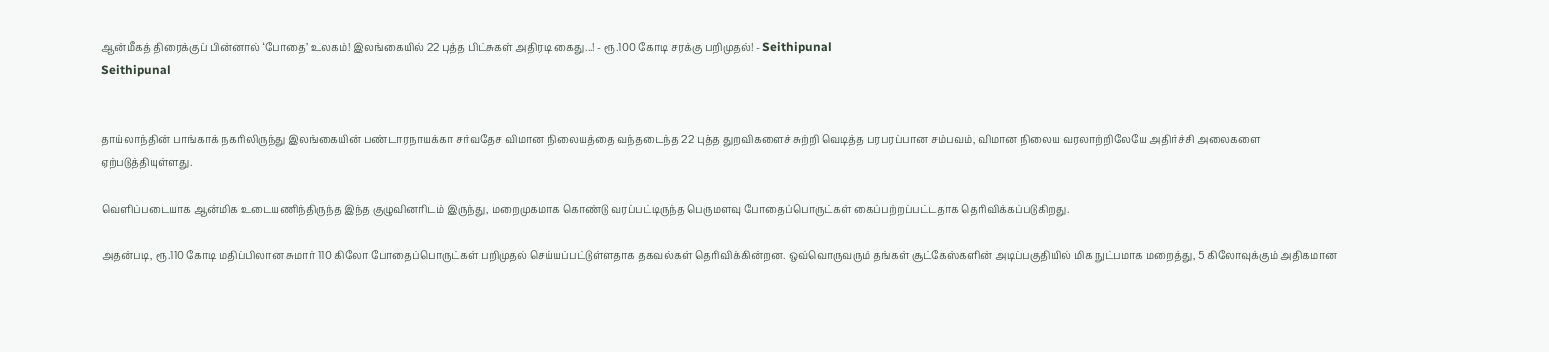ஆன்மீகத் திரைக்குப் பின்னால் ‘போதை’ உலகம்! இலங்கையில் 22 புத்த பிட்சுகள் அதிரடி கைது...! - ரூ.100 கோடி சரக்கு பறிமுதல்! - Seithipunal
Seithipunal


தாய்லாந்தின் பாங்காக் நகரிலிருந்து இலங்கையின் பண்டாரநாயக்கா சர்வதேச விமான நிலையத்தை வந்தடைந்த 22 புத்த துறவிகளைச் சுற்றி வெடித்த பரபரப்பான சம்பவம், விமான நிலைய வரலாற்றிலேயே அதிர்ச்சி அலைகளை ஏற்படுத்தியுள்ளது.

வெளிப்படையாக ஆன்மிக உடையணிந்திருந்த இந்த குழுவினரிடம் இருந்து, மறைமுகமாக கொண்டு வரப்பட்டிருந்த பெருமளவு போதைப்பொருட்கள் கைப்பற்றப்பட்டதாக தெரிவிக்கப்படுகிறது.

அதன்படி, ரூ.110 கோடி மதிப்பிலான சுமார் 110 கிலோ போதைப்பொருட்கள் பறிமுதல் செய்யப்பட்டுள்ளதாக தகவல்கள் தெரிவிக்கின்றன. ஒவ்வொருவரும் தங்கள் சூட்கேஸ்களின் அடிப்பகுதியில் மிக நுட்பமாக மறைத்து, 5 கிலோவுக்கும் அதிகமான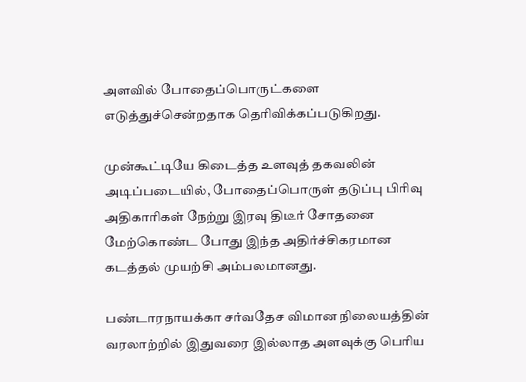அளவில் போதைப்பொருட்களை எடுத்துச்சென்றதாக தெரிவிக்கப்படுகிறது.

முன்கூட்டியே கிடைத்த உளவுத் தகவலின் அடிப்படையில், போதைப்பொருள் தடுப்பு பிரிவு அதிகாரிகள் நேற்று இரவு திடீர் சோதனை மேற்கொண்ட போது இந்த அதிர்ச்சிகரமான கடத்தல் முயற்சி அம்பலமானது.

பண்டாரநாயக்கா சர்வதேச விமான நிலையத்தின் வரலாற்றில் இதுவரை இல்லாத அளவுக்கு பெரிய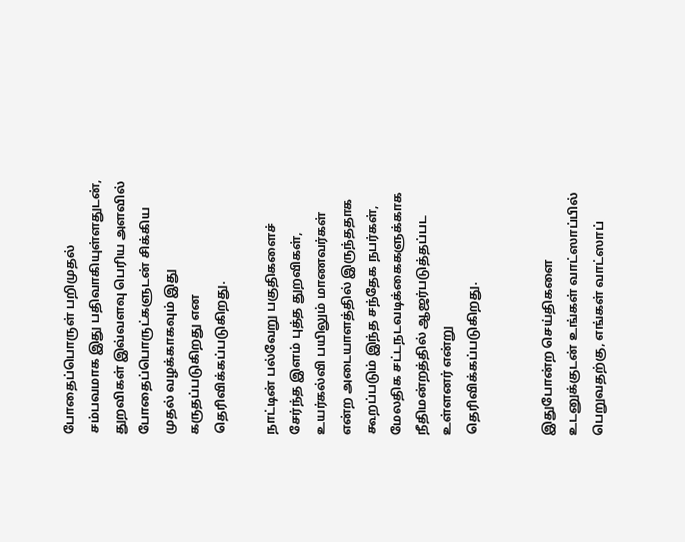போதைப்பொருள் பறிமுதல் சம்பவமாக இது பதிவாகியுள்ளதுடன், துறவிகள் இவ்வளவு பெரிய அளவில் போதைப்பொருட்களுடன் சிக்கிய முதல் வழக்காகவும் இது கருதப்படுகிறது என தெரிவிக்கப்படுகிறது.

நாட்டின் பல்வேறு பகுதிகளைச் சேர்ந்த இளம் புத்த துறவிகள், உயர்கல்வி பயிலும் மாணவர்கள் என்ற அடையாளத்தில் இருந்ததாக கூறப்படும் இந்த சந்தேக நபர்கள், மேலதிக சட்டநடவடிக்கைகளுக்காக நீதிமன்றத்தில் ஆஜர்படுத்தப்பட உள்ளனர் என்று தெரிவிக்கப்படுகிறது.


இதுபோன்ற செய்திகளை உடனுக்குடன் உங்கள் வாட்ஸாப்பில் பெறுவதற்கு, எங்கள் வாட்ஸாப்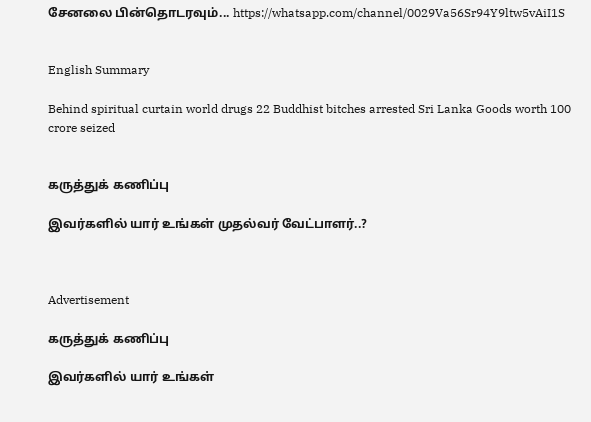சேனலை பின்தொடரவும்... https://whatsapp.com/channel/0029Va56Sr94Y9ltw5vAiI1S


English Summary

Behind spiritual curtain world drugs 22 Buddhist bitches arrested Sri Lanka Goods worth 100 crore seized


கருத்துக் கணிப்பு

இவர்களில் யார் உங்கள் முதல்வர் வேட்பாளர்..?



Advertisement

கருத்துக் கணிப்பு

இவர்களில் யார் உங்கள்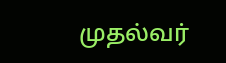முதல்வர்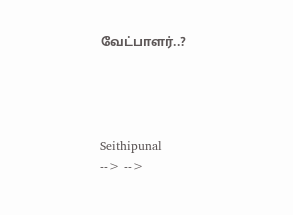வேட்பாளர்..?




Seithipunal
--> -->